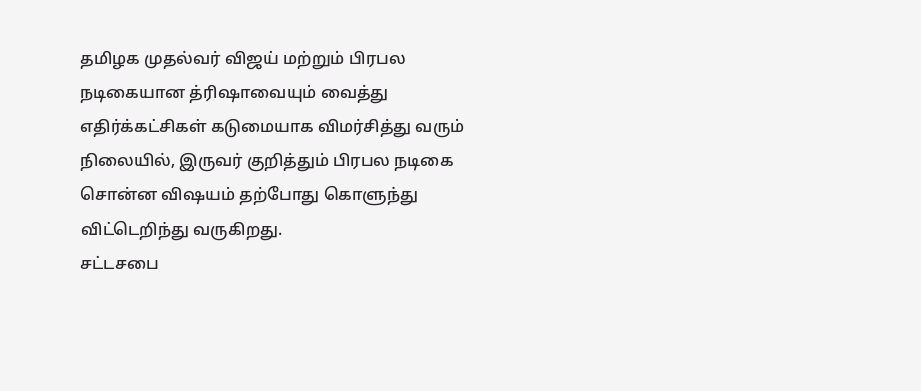தமிழக முதல்வர் விஜய் மற்றும் பிரபல நடிகையான த்ரிஷாவையும் வைத்து எதிர்க்கட்சிகள் கடுமையாக விமர்சித்து வரும் நிலையில், இருவர் குறித்தும் பிரபல நடிகை சொன்ன விஷயம் தற்போது கொளுந்து விட்டெறிந்து வருகிறது.
சட்டசபை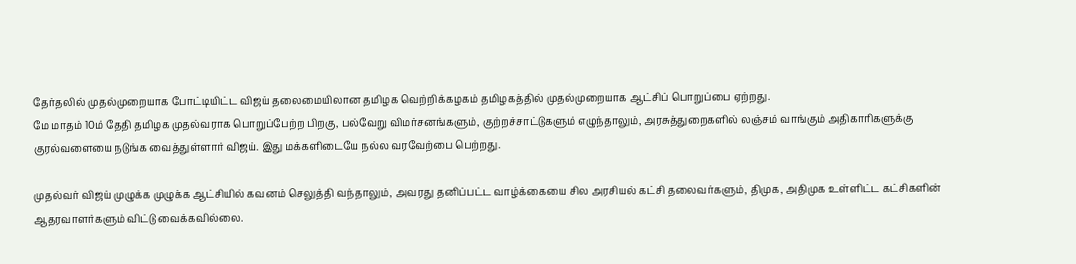தேர்தலில் முதல்முறையாக போட்டியிட்ட விஜய் தலைமையிலான தமிழக வெற்றிக்கழகம் தமிழகத்தில் முதல்முறையாக ஆட்சிப் பொறுப்பை ஏற்றது.
மே மாதம் 10ம் தேதி தமிழக முதல்வராக பொறுப்பேற்ற பிறகு, பல்வேறு விமர்சனங்களும், குற்றச்சாட்டுகளும் எழுந்தாலும், அரசுத்துறைகளில் லஞ்சம் வாங்கும் அதிகாரிகளுக்கு குரல்வளையை நடுங்க வைத்துள்ளார் விஜய். இது மக்களிடையே நல்ல வரவேற்பை பெற்றது.

முதல்வர் விஜய் முழுக்க முழுக்க ஆட்சியில் கவனம் செலுத்தி வந்தாலும், அவரது தனிப்பட்ட வாழ்க்கையை சில அரசியல் கட்சி தலைவர்களும், திமுக, அதிமுக உள்ளிட்ட கட்சிகளின் ஆதரவாளர்களும் விட்டு வைக்கவில்லை.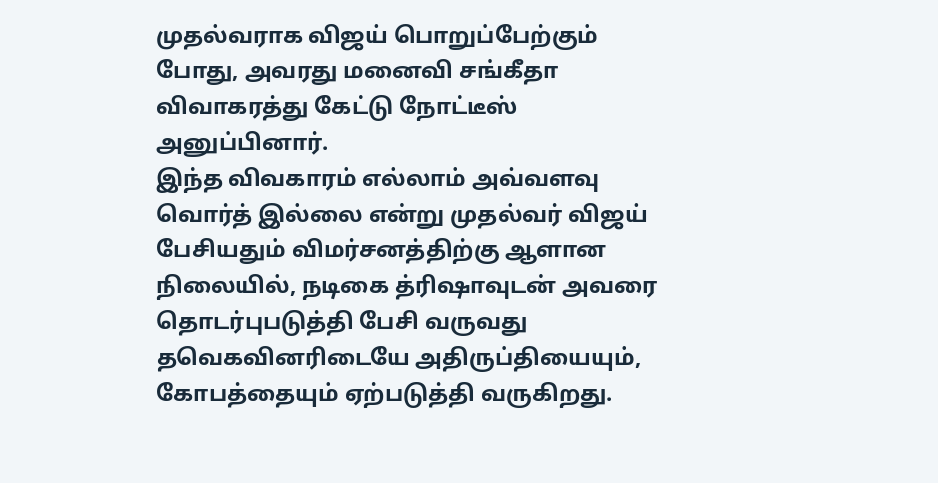முதல்வராக விஜய் பொறுப்பேற்கும் போது, அவரது மனைவி சங்கீதா விவாகரத்து கேட்டு நோட்டீஸ் அனுப்பினார்.
இந்த விவகாரம் எல்லாம் அவ்வளவு வொர்த் இல்லை என்று முதல்வர் விஜய் பேசியதும் விமர்சனத்திற்கு ஆளான நிலையில், நடிகை த்ரிஷாவுடன் அவரை தொடர்புபடுத்தி பேசி வருவது தவெகவினரிடையே அதிருப்தியையும், கோபத்தையும் ஏற்படுத்தி வருகிறது.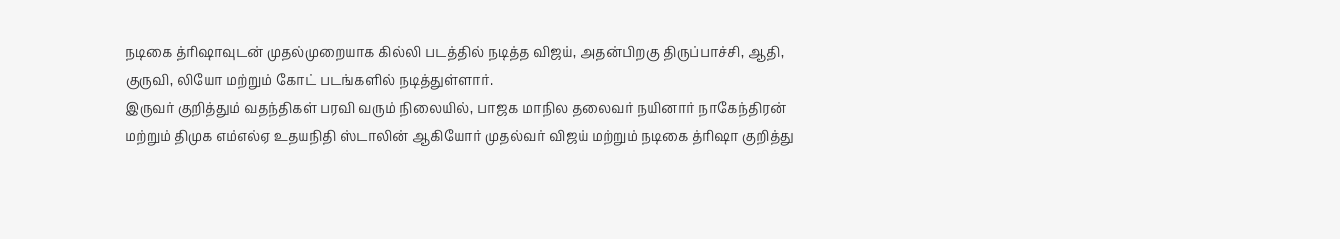நடிகை த்ரிஷாவுடன் முதல்முறையாக கில்லி படத்தில் நடித்த விஜய், அதன்பிறகு திருப்பாச்சி, ஆதி, குருவி, லியோ மற்றும் கோட் படங்களில் நடித்துள்ளார்.
இருவர் குறித்தும் வதந்திகள் பரவி வரும் நிலையில், பாஜக மாநில தலைவர் நயினார் நாகேந்திரன் மற்றும் திமுக எம்எல்ஏ உதயநிதி ஸ்டாலின் ஆகியோர் முதல்வர் விஜய் மற்றும் நடிகை த்ரிஷா குறித்து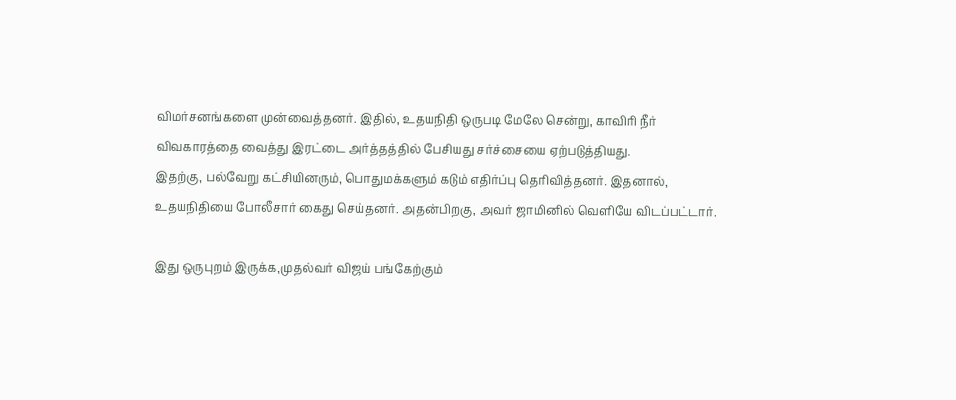விமர்சனங்களை முன்வைத்தனர். இதில், உதயநிதி ஒருபடி மேலே சென்று, காவிரி நீர் விவகாரத்தை வைத்து இரட்டை அர்த்தத்தில் பேசியது சர்ச்சையை ஏற்படுத்தியது.
இதற்கு, பல்வேறு கட்சியினரும், பொதுமக்களும் கடும் எதிர்ப்பு தெரிவித்தனர். இதனால், உதயநிதியை போலீசார் கைது செய்தனர். அதன்பிறகு, அவர் ஜாமினில் வெளியே விடப்பட்டார்.

இது ஒருபுறம் இருக்க,முதல்வர் விஜய் பங்கேற்கும்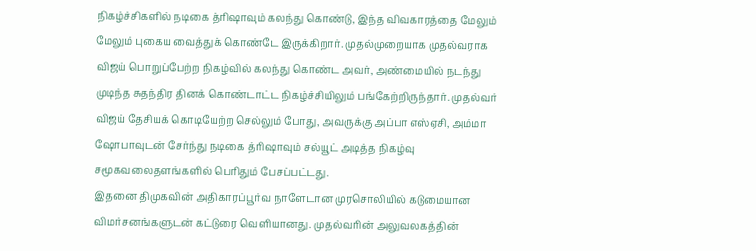நிகழ்ச்சிகளில் நடிகை த்ரிஷாவும் கலந்து கொண்டு, இந்த விவகாரத்தை மேலும் மேலும் புகைய வைத்துக் கொண்டே இருக்கிறார். முதல்முறையாக முதல்வராக விஜய் பொறுப்பேற்ற நிகழ்வில் கலந்து கொண்ட அவர், அண்மையில் நடந்து முடிந்த சுதந்திர தினக் கொண்டாட்ட நிகழ்ச்சியிலும் பங்கேற்றிருந்தார். முதல்வர் விஜய் தேசியக் கொடியேற்ற செல்லும் போது, அவருக்கு அப்பா எஸ்ஏசி, அம்மா ஷோபாவுடன் சேர்ந்து நடிகை த்ரிஷாவும் சல்யூட் அடித்த நிகழ்வு சமூகவலைதளங்களில் பெரிதும் பேசப்பட்டது.
இதனை திமுகவின் அதிகாரப்பூர்வ நாளேடான முரசொலியில் கடுமையான விமர்சனங்களுடன் கட்டுரை வெளியானது. முதல்வரின் அலுவலகத்தின்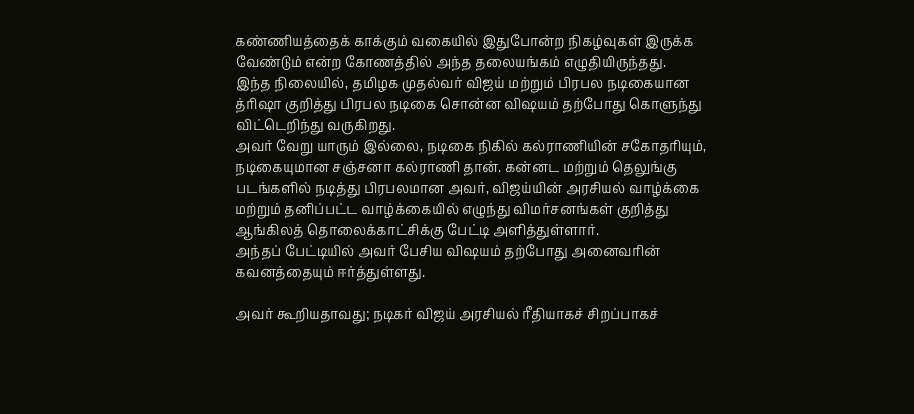கண்ணியத்தைக் காக்கும் வகையில் இதுபோன்ற நிகழ்வுகள் இருக்க வேண்டும் என்ற கோணத்தில் அந்த தலையங்கம் எழுதியிருந்தது.
இந்த நிலையில், தமிழக முதல்வர் விஜய் மற்றும் பிரபல நடிகையான த்ரிஷா குறித்து பிரபல நடிகை சொன்ன விஷயம் தற்போது கொளுந்து விட்டெறிந்து வருகிறது.
அவர் வேறு யாரும் இல்லை, நடிகை நிகில் கல்ராணியின் சகோதரியும், நடிகையுமான சஞ்சனா கல்ராணி தான். கன்னட மற்றும் தெலுங்கு படங்களில் நடித்து பிரபலமான அவர், விஜய்யின் அரசியல் வாழ்க்கை மற்றும் தனிப்பட்ட வாழ்க்கையில் எழுந்து விமர்சனங்கள் குறித்து ஆங்கிலத் தொலைக்காட்சிக்கு பேட்டி அளித்துள்ளார்.
அந்தப் பேட்டியில் அவர் பேசிய விஷயம் தற்போது அனைவரின் கவனத்தையும் ஈர்த்துள்ளது.

அவர் கூறியதாவது; நடிகர் விஜய் அரசியல் ரீதியாகச் சிறப்பாகச்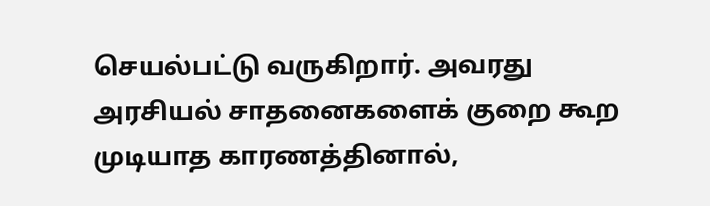செயல்பட்டு வருகிறார். அவரது அரசியல் சாதனைகளைக் குறை கூற முடியாத காரணத்தினால்,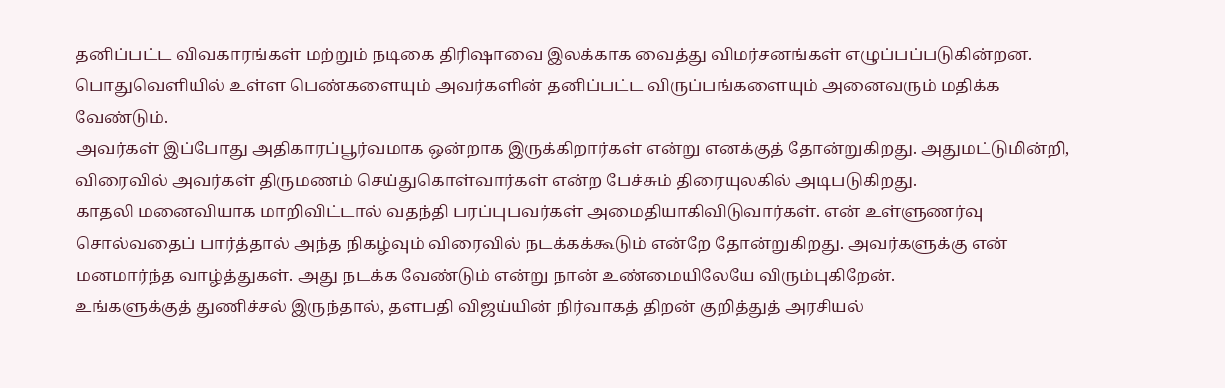தனிப்பட்ட விவகாரங்கள் மற்றும் நடிகை திரிஷாவை இலக்காக வைத்து விமர்சனங்கள் எழுப்பப்படுகின்றன. பொதுவெளியில் உள்ள பெண்களையும் அவர்களின் தனிப்பட்ட விருப்பங்களையும் அனைவரும் மதிக்க வேண்டும்.
அவர்கள் இப்போது அதிகாரப்பூர்வமாக ஒன்றாக இருக்கிறார்கள் என்று எனக்குத் தோன்றுகிறது. அதுமட்டுமின்றி, விரைவில் அவர்கள் திருமணம் செய்துகொள்வார்கள் என்ற பேச்சும் திரையுலகில் அடிபடுகிறது.
காதலி மனைவியாக மாறிவிட்டால் வதந்தி பரப்புபவர்கள் அமைதியாகிவிடுவார்கள். என் உள்ளுணர்வு சொல்வதைப் பார்த்தால் அந்த நிகழ்வும் விரைவில் நடக்கக்கூடும் என்றே தோன்றுகிறது. அவர்களுக்கு என் மனமார்ந்த வாழ்த்துகள். அது நடக்க வேண்டும் என்று நான் உண்மையிலேயே விரும்புகிறேன்.
உங்களுக்குத் துணிச்சல் இருந்தால், தளபதி விஜய்யின் நிர்வாகத் திறன் குறித்துத் அரசியல்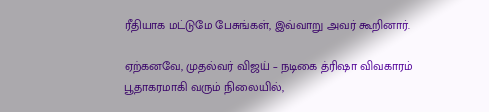ரீதியாக மட்டுமே பேசுங்கள், இவ்வாறு அவர் கூறினார்.

ஏற்கனவே, முதல்வர் விஜய் – நடிகை த்ரிஷா விவகாரம் பூதாகரமாகி வரும் நிலையில்,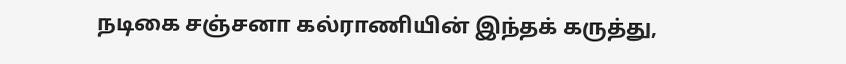நடிகை சஞ்சனா கல்ராணியின் இந்தக் கருத்து,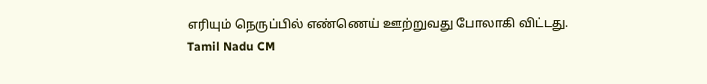எரியும் நெருப்பில் எண்ணெய் ஊற்றுவது போலாகி விட்டது.
Tamil Nadu CM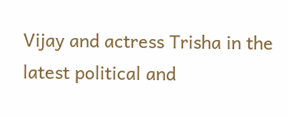Vijay and actress Trisha in the latest political and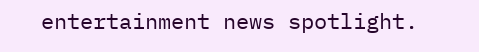entertainment news spotlight.